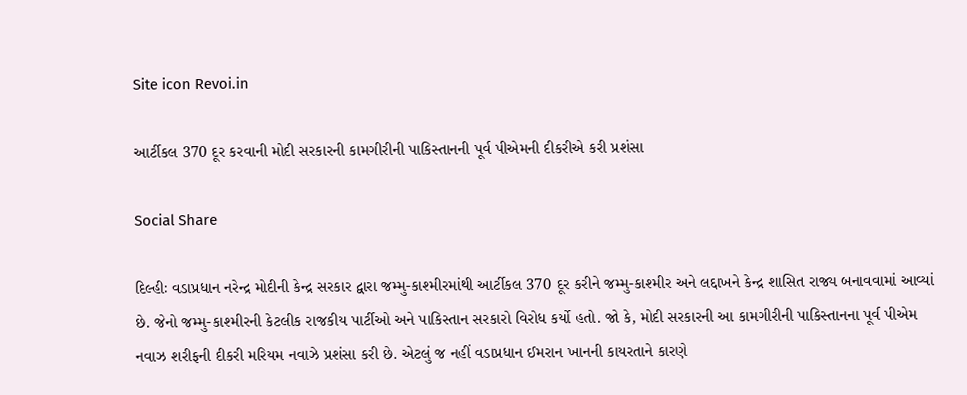Site icon Revoi.in

આર્ટીકલ 370 દૂર કરવાની મોદી સરકારની કામગીરીની પાકિસ્તાનની પૂર્વ પીએમની દીકરીએ કરી પ્રશંસા

Social Share

દિલ્હીઃ વડાપ્રધાન નરેન્દ્ર મોદીની કેન્દ્ર સરકાર દ્વારા જમ્મુ-કાશ્મીરમાંથી આર્ટીકલ 370 દૂર કરીને જમ્મુ-કાશ્મીર અને લદ્દાખને કેન્દ્ર શાસિત રાજ્ય બનાવવામાં આવ્યાં છે. જેનો જમ્મુ-કાશ્મીરની કેટલીક રાજકીય પાર્ટીઓ અને પાકિસ્તાન સરકારો વિરોધ કર્યો હતો. જો કે, મોદી સરકારની આ કામગીરીની પાકિસ્તાનના પૂર્વ પીએમ નવાઝ શરીફની દીકરી મરિયમ નવાઝે પ્રશંસા કરી છે. એટલું જ નહીં વડાપ્રધાન ઈમરાન ખાનની કાયરતાને કારણે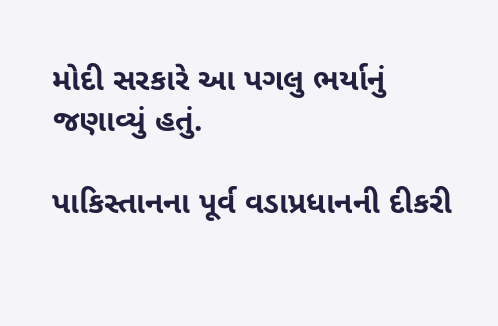મોદી સરકારે આ પગલુ ભર્યાનું જણાવ્યું હતું.

પાકિસ્તાનના પૂર્વ વડાપ્રધાનની દીકરી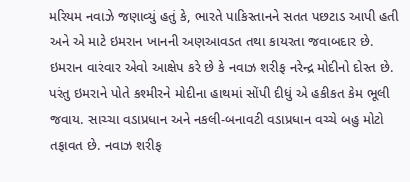મરિયમ નવાઝે જણાવ્યું હતું કે, ભારતે પાકિસ્તાનને સતત પછટાડ આપી હતી અને એ માટે ઇમરાન ખાનની અણઆવડત તથા કાયરતા જવાબદાર છે. ઇમરાન વારંવાર એવો આક્ષેપ કરે છે કે નવાઝ શરીફ નરેન્દ્ર મોદીનો દોસ્ત છે. પરંતુ ઇમરાને પોતે કશ્મીરને મોદીના હાથમાં સોંપી દીધું એ હકીકત કેમ ભૂલી જવાય. સાચ્ચા વડાપ્રધાન અને નકલી-બનાવટી વડાપ્રધાન વચ્ચે બહુ મોટો તફાવત છે. નવાઝ શરીફ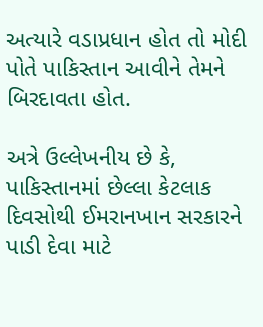અત્યારે વડાપ્રધાન હોત તો મોદી પોતે પાકિસ્તાન આવીને તેમને બિરદાવતા હોત.

અત્રે ઉલ્લેખનીય છે કે, પાકિસ્તાનમાં છેલ્લા કેટલાક દિવસોથી ઈમરાનખાન સરકારને પાડી દેવા માટે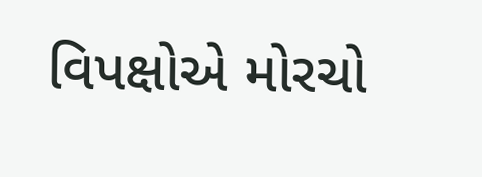વિપક્ષોએ મોરચો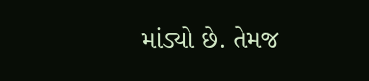માંડ્યો છે. તેમજ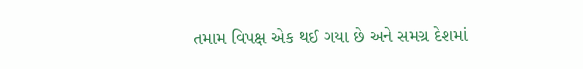તમામ વિપક્ષ એક થઈ ગયા છે અને સમગ્ર દેશમાં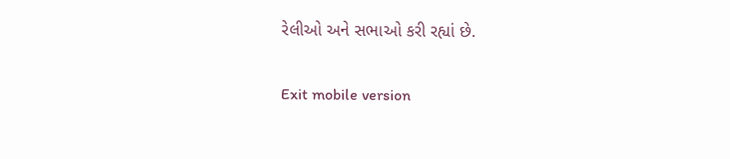રેલીઓ અને સભાઓ કરી રહ્યાં છે.

Exit mobile version